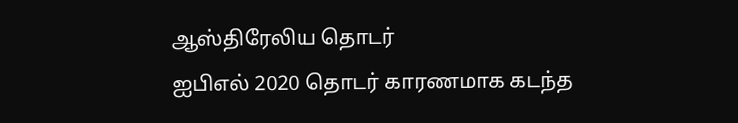ஆஸ்திரேலிய தொடர்
ஐபிஎல் 2020 தொடர் காரணமாக கடந்த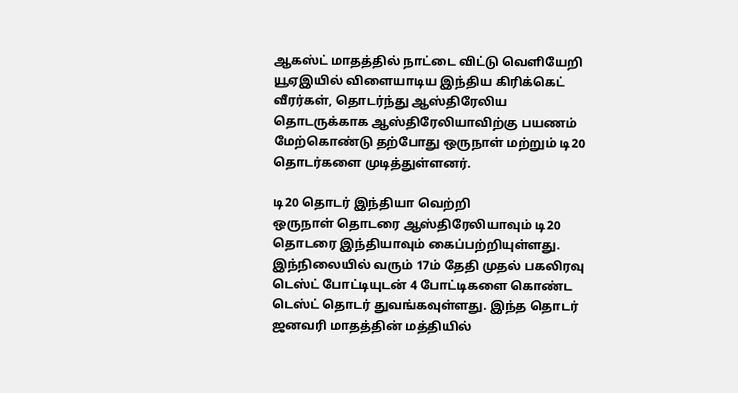ஆகஸ்ட் மாதத்தில் நாட்டை விட்டு வெளியேறி யூஏஇயில் விளையாடிய இந்திய கிரிக்கெட் வீரர்கள், தொடர்ந்து ஆஸ்திரேலிய தொடருக்காக ஆஸ்திரேலியாவிற்கு பயணம் மேற்கொண்டு தற்போது ஒருநாள் மற்றும் டி20 தொடர்களை முடித்துள்ளனர்.

டி20 தொடர் இந்தியா வெற்றி
ஒருநாள் தொடரை ஆஸ்திரேலியாவும் டி20 தொடரை இந்தியாவும் கைப்பற்றியுள்ளது. இந்நிலையில் வரும் 17ம் தேதி முதல் பகலிரவு டெஸ்ட் போட்டியுடன் 4 போட்டிகளை கொண்ட டெஸ்ட் தொடர் துவங்கவுள்ளது. இந்த தொடர் ஜனவரி மாதத்தின் மத்தியில்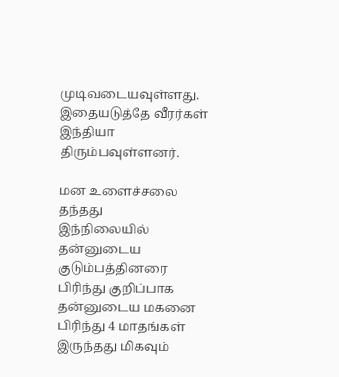முடிவடையவுள்ளது. இதையடுத்தே வீரர்கள் இந்தியா திரும்பவுள்ளனர்.

மன உளைச்சலை தந்தது
இந்நிலையில் தன்னுடைய குடும்பத்தினரை பிரிந்து குறிப்பாக தன்னுடைய மகனை பிரிந்து 4 மாதங்கள் இருந்தது மிகவும்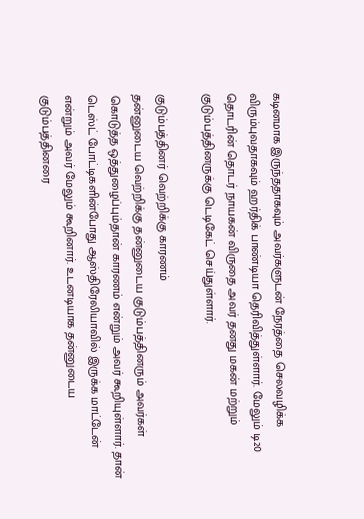கடினமாக இருந்ததாகவும் அவர்களுடன் நேரத்தை செலவழிக்க விரும்புவதாகவும் ஹர்திக் பாண்டியா தெரிவித்துள்ளார். மேலும் டி20 தொடரின் தொடர் நாயகன் விருதை அவர் தனது மகன் மற்றும் குடும்பத்தினருக்கு டெடிகேட் செய்துள்ளார்.

குடும்பத்தினர் வெற்றிக்கு காரணம்
தன்னுடைய வெற்றிக்கு தன்னுடைய குடும்பத்தினரும் அவர்கள் கொடுத்த ஒத்துழைப்பும்தான் காரணம் என்றும் அவர் கூறியுள்ளார். தான் டெஸ்ட் போட்டிகளின்போது ஆஸ்திரேலியாவில் இருக்க மாட்டேன் என்றும் அவர் மேலும் கூறினார். உடனடியாக தன்னுடைய குடும்பத்தினரை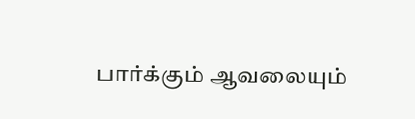பார்க்கும் ஆவலையும்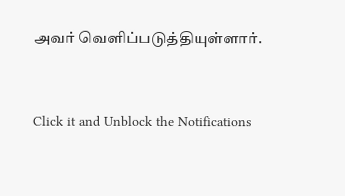அவர் வெளிப்படுத்தியுள்ளார்.


Click it and Unblock the Notifications